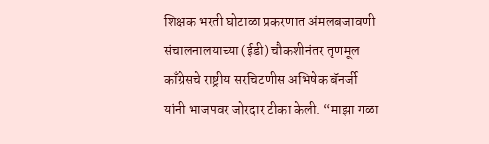शिक्षक भरती घोटाळा प्रकरणात अंमलबजावणी संचालनालयाच्या (ईडी) चौकशीनंतर तृणमूल काँग्रेसचे राष्ट्रीय सरचिटणीस अभिषेक बॅनर्जी यांनी भाजपवर जोरदार टीका केली. “माझा गळा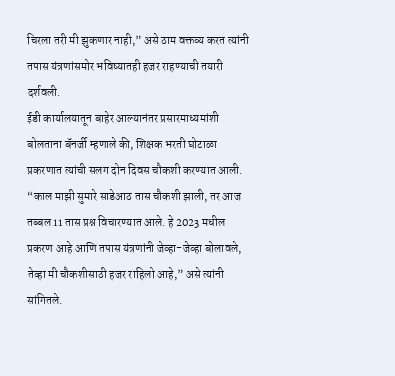चिरला तरी मी झुकणार नाही,” असे ठाम वक्तव्य करत त्यांनी तपास यंत्रणांसमोर भविष्यातही हजर राहण्याची तयारी दर्शवली.
ईडी कार्यालयातून बाहेर आल्यानंतर प्रसारमाध्यमांशी बोलताना बॅनर्जी म्हणाले की, शिक्षक भरती घोटाळा प्रकरणात त्यांची सलग दोन दिवस चौकशी करण्यात आली. “काल माझी सुमारे साडेआठ तास चौकशी झाली, तर आज तब्बल 11 तास प्रश्न विचारण्यात आले. हे 2023 मधील प्रकरण आहे आणि तपास यंत्रणांनी जेव्हा-जेव्हा बोलावले, तेव्हा मी चौकशीसाठी हजर राहिलो आहे,” असे त्यांनी सांगितले.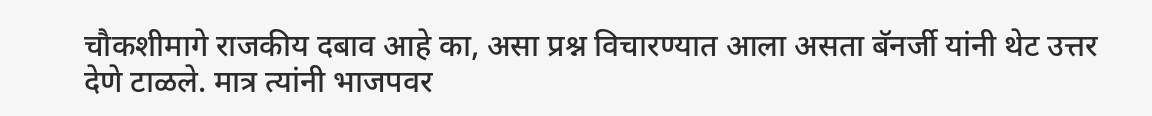चौकशीमागे राजकीय दबाव आहे का, असा प्रश्न विचारण्यात आला असता बॅनर्जी यांनी थेट उत्तर देणे टाळले. मात्र त्यांनी भाजपवर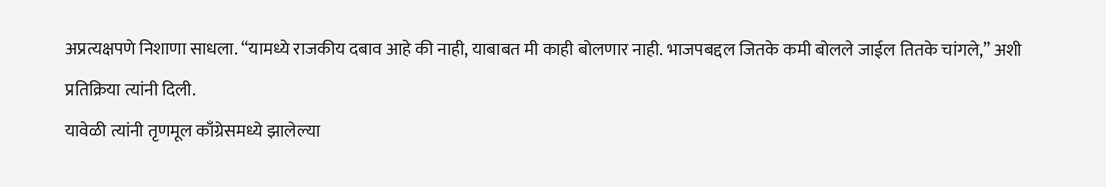अप्रत्यक्षपणे निशाणा साधला. “यामध्ये राजकीय दबाव आहे की नाही, याबाबत मी काही बोलणार नाही. भाजपबद्दल जितके कमी बोलले जाईल तितके चांगले,” अशी प्रतिक्रिया त्यांनी दिली.
यावेळी त्यांनी तृणमूल काँग्रेसमध्ये झालेल्या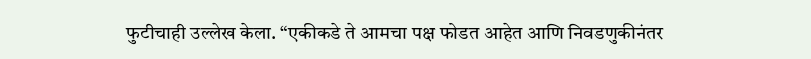फुटीचाही उल्लेख केला. “एकीकडे ते आमचा पक्ष फोडत आहेत आणि निवडणुकीनंतर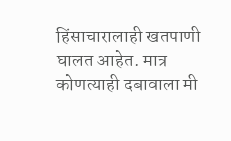हिंसाचारालाही खतपाणी घालत आहेत. मात्र कोणत्याही दबावाला मी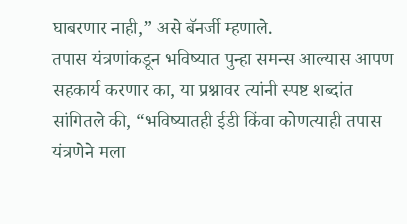घाबरणार नाही,” असे बॅनर्जी म्हणाले.
तपास यंत्रणांकडून भविष्यात पुन्हा समन्स आल्यास आपण सहकार्य करणार का, या प्रश्नावर त्यांनी स्पष्ट शब्दांत सांगितले की, “भविष्यातही ईडी किंवा कोणत्याही तपास यंत्रणेने मला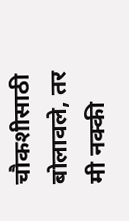चौकशीसाठी बोलावले, तर मी नक्की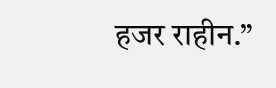हजर राहीन.”